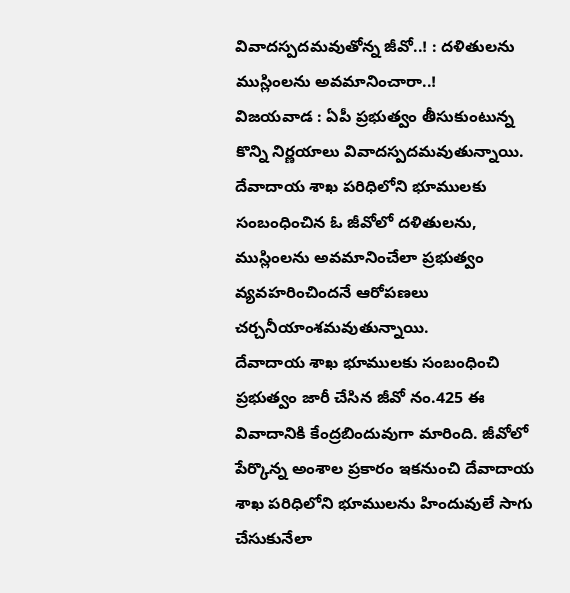వివాదస్పదమవుతోన్న జీవో..! : దళితులను ముస్లింలను అవమానించారా..!
విజయవాడ : ఏపీ ప్రభుత్వం తీసుకుంటున్న కొన్ని నిర్ణయాలు వివాదస్పదమవుతున్నాయి. దేవాదాయ శాఖ పరిధిలోని భూములకు సంబంధించిన ఓ జీవోలో దళితులను, ముస్లింలను అవమానించేలా ప్రభుత్వం వ్యవహరించిందనే ఆరోపణలు చర్చనీయాంశమవుతున్నాయి.
దేవాదాయ శాఖ భూములకు సంబంధించి ప్రభుత్వం జారీ చేసిన జీవో నం.425 ఈ వివాదానికి కేంద్రబిందువుగా మారింది. జీవోలో పేర్కొన్న అంశాల ప్రకారం ఇకనుంచి దేవాదాయ శాఖ పరిధిలోని భూములను హిందువులే సాగు చేసుకునేలా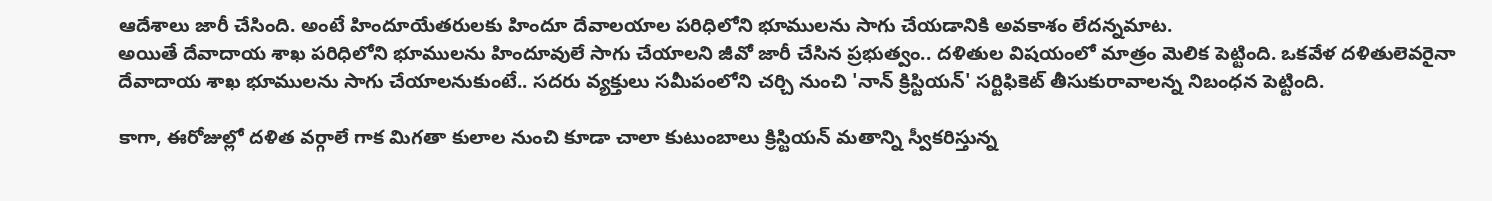ఆదేశాలు జారీ చేసింది. అంటే హిందూయేతరులకు హిందూ దేవాలయాల పరిధిలోని భూములను సాగు చేయడానికి అవకాశం లేదన్నమాట.
అయితే దేవాదాయ శాఖ పరిధిలోని భూములను హిందూవులే సాగు చేయాలని జీవో జారీ చేసిన ప్రభుత్వం.. దళితుల విషయంలో మాత్రం మెలిక పెట్టింది. ఒకవేళ దళితులెవరైనా దేవాదాయ శాఖ భూములను సాగు చేయాలనుకుంటే.. సదరు వ్యక్తులు సమీపంలోని చర్చి నుంచి 'నాన్ క్రిస్టియన్' సర్టిఫికెట్ తీసుకురావాలన్న నిబంధన పెట్టింది.

కాగా, ఈరోజుల్లో దళిత వర్గాలే గాక మిగతా కులాల నుంచి కూడా చాలా కుటుంబాలు క్రిస్టియన్ మతాన్ని స్వీకరిస్తున్న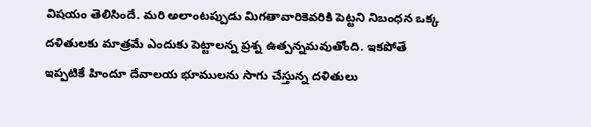విషయం తెలిసిందే. మరి అలాంటప్పుడు మిగతావారికెవరికి పెట్టని నిబంధన ఒక్క దళితులకు మాత్రమే ఎందుకు పెట్టాలన్న ప్రశ్న ఉత్పన్నమవుతోంది. ఇకపోతే ఇప్పటికే హిందూ దేవాలయ భూములను సాగు చేస్తున్న దళితులు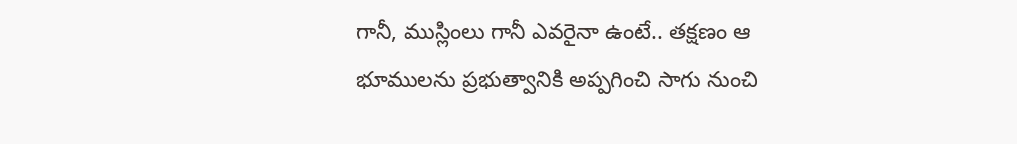గానీ, ముస్లింలు గానీ ఎవరైనా ఉంటే.. తక్షణం ఆ భూములను ప్రభుత్వానికి అప్పగించి సాగు నుంచి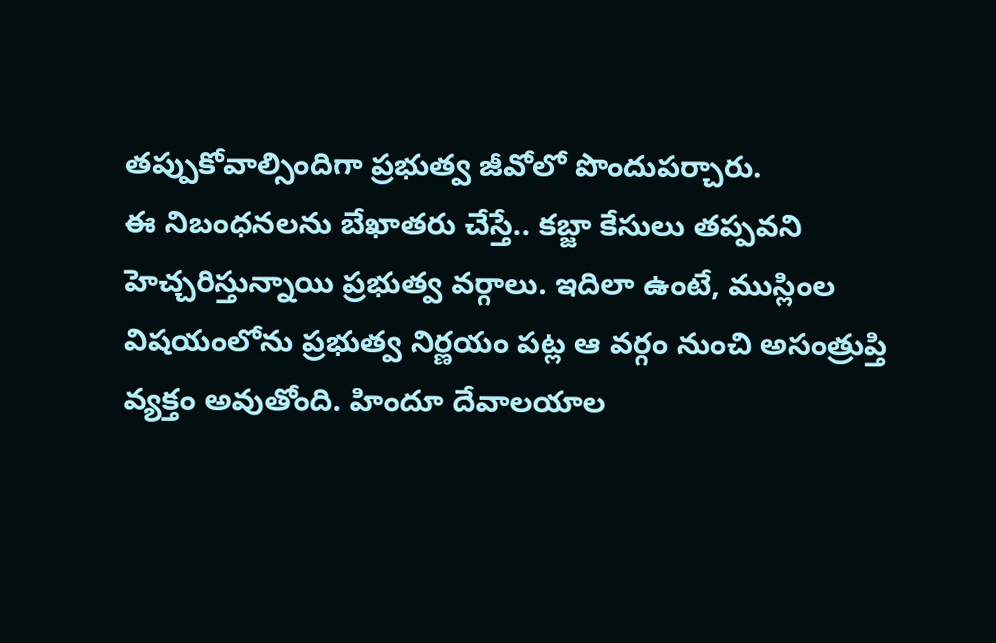తప్పుకోవాల్సిందిగా ప్రభుత్వ జీవోలో పొందుపర్చారు.
ఈ నిబంధనలను బేఖాతరు చేస్తే.. కబ్జా కేసులు తప్పవని హెచ్చరిస్తున్నాయి ప్రభుత్వ వర్గాలు. ఇదిలా ఉంటే, ముస్లింల విషయంలోను ప్రభుత్వ నిర్ణయం పట్ల ఆ వర్గం నుంచి అసంత్రుప్తి వ్యక్తం అవుతోంది. హిందూ దేవాలయాల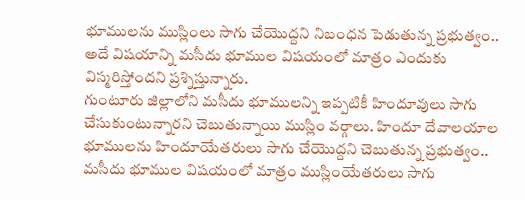భూములను ముస్లింలు సాగు చేయొద్దని నిబంధన పెడుతున్న ప్రభుత్వం.. అదే విషయాన్ని మసీదు భూముల విషయంలో మాత్రం ఎందుకు విస్మరిస్తోందని ప్రశ్నిస్తున్నారు.
గుంటూరు జిల్లాలోని మసీదు భూములన్ని ఇప్పటికీ హిందూవులు సాగు చేసుకుంటున్నారని చెబుతున్నాయి ముస్లిం వర్గాలు. హిందూ దేవాలయాల భూములను హిందూయేతరులు సాగు చేయొద్దని చెబుతున్న ప్రభుత్వం.. మసీదు భూముల విషయంలో మాత్రం ముస్లింయేతరులు సాగు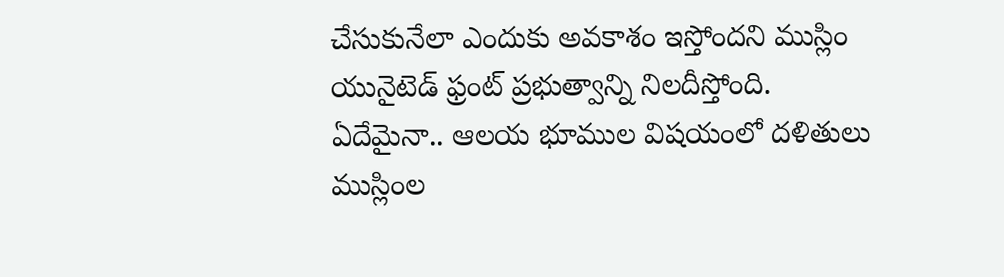చేసుకునేలా ఎందుకు అవకాశం ఇస్తోందని ముస్లిం యునైటెడ్ ఫ్రంట్ ప్రభుత్వాన్ని నిలదీస్తోంది.
ఏదేమైనా.. ఆలయ భూముల విషయంలో దళితులు ముస్లింల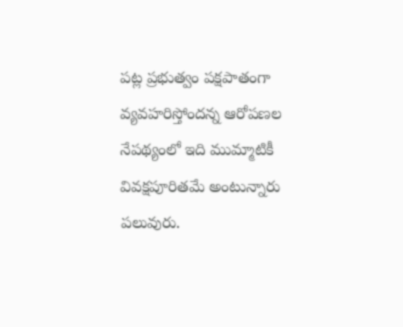పట్ల ప్రభుత్వం పక్షపాతంగా వ్యవహరిస్తోందన్న ఆరోపణల నేపథ్యంలో ఇది ముమ్మాటికీ వివక్షపూరితమే అంటున్నారు పలువురు.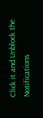Click it and Unblock the Notifications